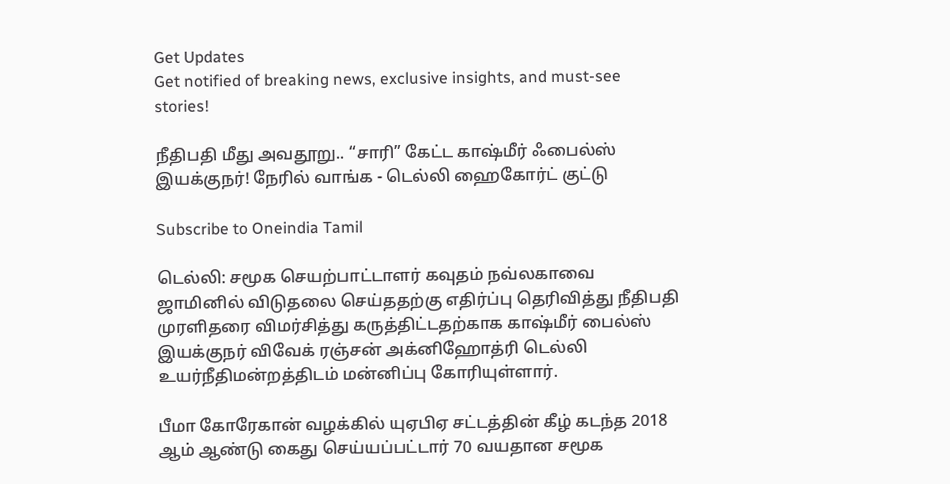Get Updates
Get notified of breaking news, exclusive insights, and must-see stories!

நீதிபதி மீது அவதூறு.. “சாரி” கேட்ட காஷ்மீர் ஃபைல்ஸ் இயக்குநர்! நேரில் வாங்க - டெல்லி ஹைகோர்ட் குட்டு

Subscribe to Oneindia Tamil

டெல்லி: சமூக செயற்பாட்டாளர் கவுதம் நவ்லகாவை ஜாமினில் விடுதலை செய்ததற்கு எதிர்ப்பு தெரிவித்து நீதிபதி முரளிதரை விமர்சித்து கருத்திட்டதற்காக காஷ்மீர் பைல்ஸ் இயக்குநர் விவேக் ரஞ்சன் அக்னிஹோத்ரி டெல்லி உயர்நீதிமன்றத்திடம் மன்னிப்பு கோரியுள்ளார்.

பீமா கோரேகான் வழக்கில் யுஏபிஏ சட்டத்தின் கீழ் கடந்த 2018 ஆம் ஆண்டு கைது செய்யப்பட்டார் 70 வயதான சமூக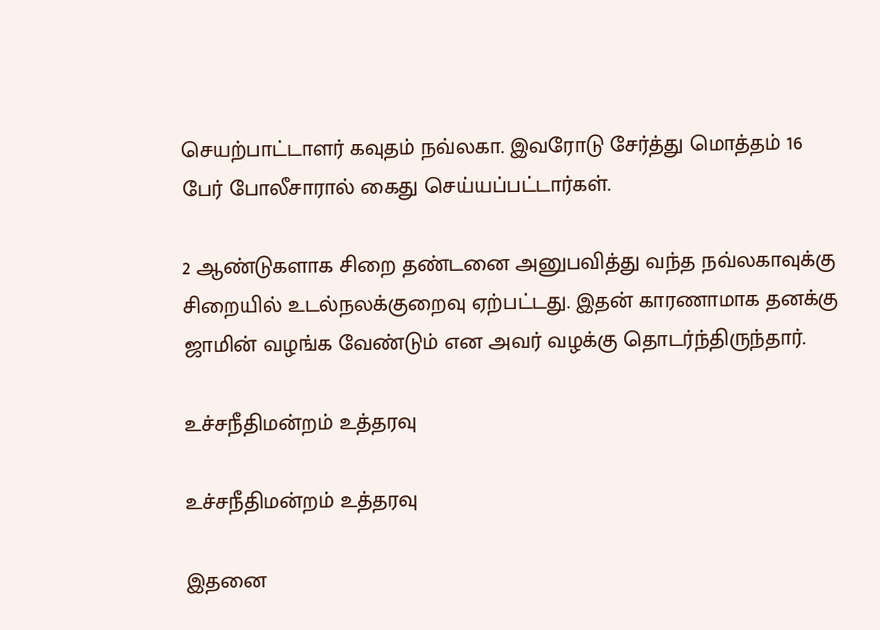செயற்பாட்டாளர் கவுதம் நவ்லகா. இவரோடு சேர்த்து மொத்தம் 16 பேர் போலீசாரால் கைது செய்யப்பட்டார்கள்.

2 ஆண்டுகளாக சிறை தண்டனை அனுபவித்து வந்த நவ்லகாவுக்கு சிறையில் உடல்நலக்குறைவு ஏற்பட்டது. இதன் காரணாமாக தனக்கு ஜாமின் வழங்க வேண்டும் என அவர் வழக்கு தொடர்ந்திருந்தார்.

உச்சநீதிமன்றம் உத்தரவு

உச்சநீதிமன்றம் உத்தரவு

இதனை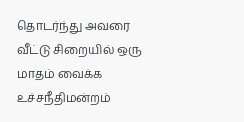தொடர்ந்து அவரை வீட்டு சிறையில் ஒரு மாதம் வைக்க உச்சநீதிமன்றம்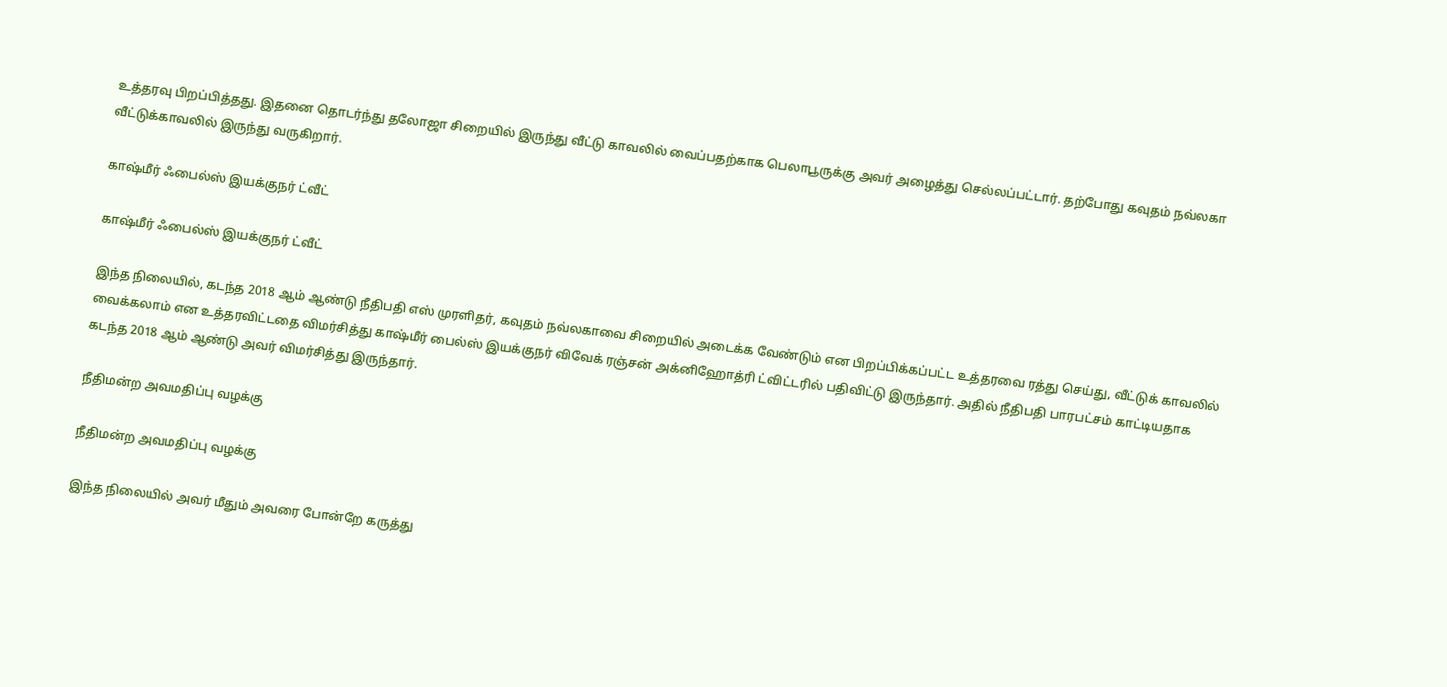உத்தரவு பிறப்பித்தது. இதனை தொடர்ந்து தலோஜா சிறையில் இருந்து வீட்டு காவலில் வைப்பதற்காக பெலாபூருக்கு அவர் அழைத்து செல்லப்பட்டார். தற்போது கவுதம் நவ்லகா வீட்டுக்காவலில் இருந்து வருகிறார்.

காஷ்மீர் ஃபைல்ஸ் இயக்குநர் ட்வீட்

காஷ்மீர் ஃபைல்ஸ் இயக்குநர் ட்வீட்

இந்த நிலையில், கடந்த 2018 ஆம் ஆண்டு நீதிபதி எஸ் முரளிதர், கவுதம் நவ்லகாவை சிறையில் அடைக்க வேண்டும் என பிறப்பிக்கப்பட்ட உத்தரவை ரத்து செய்து, வீட்டுக் காவலில் வைக்கலாம் என உத்தரவிட்டதை விமர்சித்து காஷ்மீர் பைல்ஸ் இயக்குநர் விவேக் ரஞ்சன் அக்னிஹோத்ரி ட்விட்டரில் பதிவிட்டு இருந்தார். அதில் நீதிபதி பாரபட்சம் காட்டியதாக கடந்த 2018 ஆம் ஆண்டு அவர் விமர்சித்து இருந்தார்.

நீதிமன்ற அவமதிப்பு வழக்கு

நீதிமன்ற அவமதிப்பு வழக்கு

இந்த நிலையில் அவர் மீதும் அவரை போன்றே கருத்து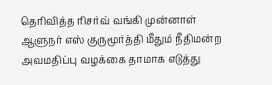தெரிவித்த ரிசர்வ் வங்கி முன்னாள் ஆளுநர் எஸ் குருமூர்த்தி மீதும் நீதிமன்ற அவமதிப்பு வழக்கை தாமாக எடுத்து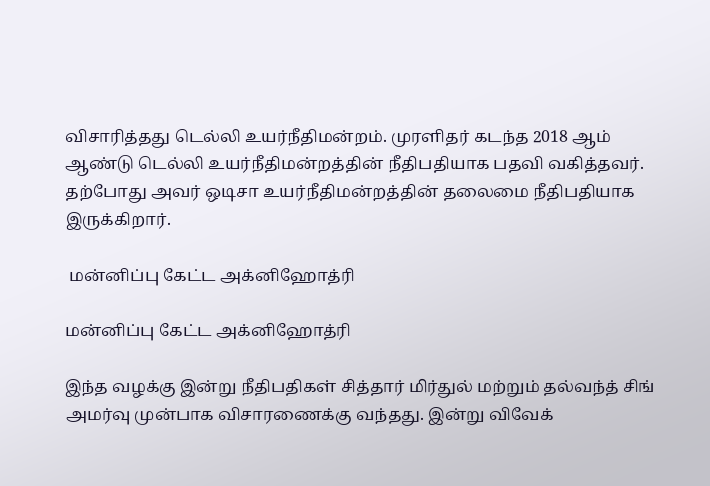விசாரித்தது டெல்லி உயர்நீதிமன்றம். முரளிதர் கடந்த 2018 ஆம் ஆண்டு டெல்லி உயர்நீதிமன்றத்தின் நீதிபதியாக பதவி வகித்தவர். தற்போது அவர் ஒடிசா உயர்நீதிமன்றத்தின் தலைமை நீதிபதியாக இருக்கிறார்.

 மன்னிப்பு கேட்ட அக்னிஹோத்ரி

மன்னிப்பு கேட்ட அக்னிஹோத்ரி

இந்த வழக்கு இன்று நீதிபதிகள் சித்தார் மிர்துல் மற்றும் தல்வந்த் சிங் அமர்வு முன்பாக விசாரணைக்கு வந்தது. இன்று விவேக்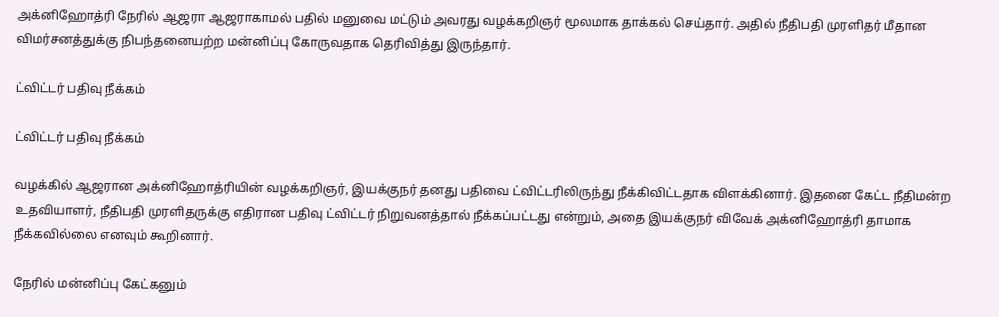அக்னிஹோத்ரி நேரில் ஆஜரா ஆஜராகாமல் பதில் மனுவை மட்டும் அவரது வழக்கறிஞர் மூலமாக தாக்கல் செய்தார். அதில் நீதிபதி முரளிதர் மீதான விமர்சனத்துக்கு நிபந்தனையற்ற மன்னிப்பு கோருவதாக தெரிவித்து இருந்தார்.

ட்விட்டர் பதிவு நீக்கம்

ட்விட்டர் பதிவு நீக்கம்

வழக்கில் ஆஜரான அக்னிஹோத்ரியின் வழக்கறிஞர், இயக்குநர் தனது பதிவை ட்விட்டரிலிருந்து நீக்கிவிட்டதாக விளக்கினார். இதனை கேட்ட நீதிமன்ற உதவியாளர், நீதிபதி முரளிதருக்கு எதிரான பதிவு ட்விட்டர் நிறுவனத்தால் நீக்கப்பட்டது என்றும், அதை இயக்குநர் விவேக் அக்னிஹோத்ரி தாமாக நீக்கவில்லை எனவும் கூறினார்.

நேரில் மன்னிப்பு கேட்கனும்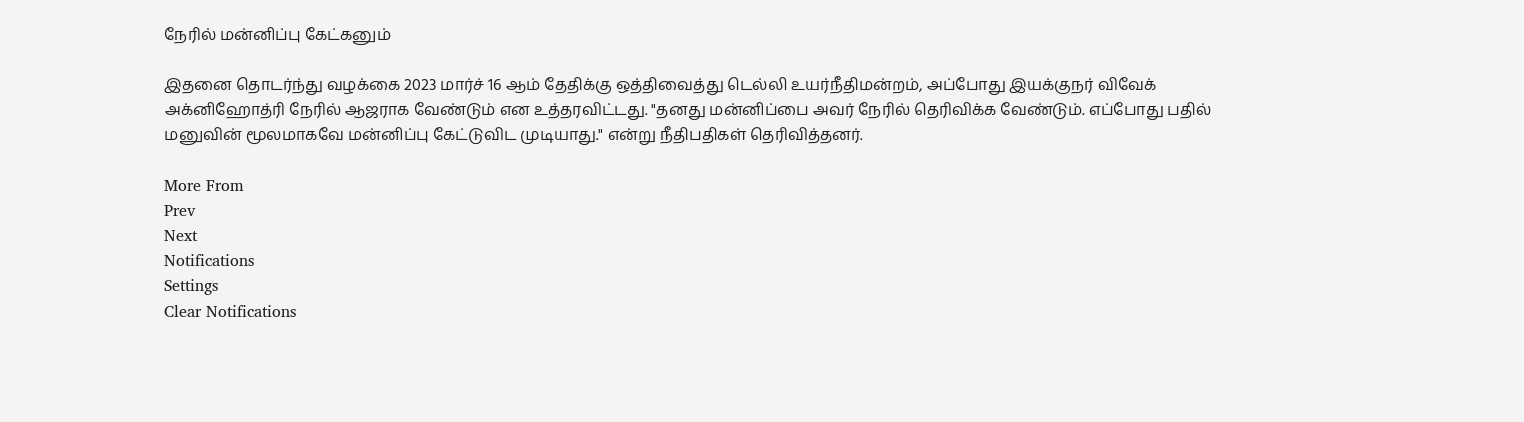நேரில் மன்னிப்பு கேட்கனும்

இதனை தொடர்ந்து வழக்கை 2023 மார்ச் 16 ஆம் தேதிக்கு ஒத்திவைத்து டெல்லி உயர்நீதிமன்றம், அப்போது இயக்குநர் விவேக் அக்னிஹோத்ரி நேரில் ஆஜராக வேண்டும் என உத்தரவிட்டது. "தனது மன்னிப்பை அவர் நேரில் தெரிவிக்க வேண்டும். எப்போது பதில் மனுவின் மூலமாகவே மன்னிப்பு கேட்டுவிட முடியாது." என்று நீதிபதிகள் தெரிவித்தனர்.

More From
Prev
Next
Notifications
Settings
Clear Notifications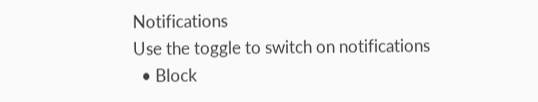Notifications
Use the toggle to switch on notifications
  • Block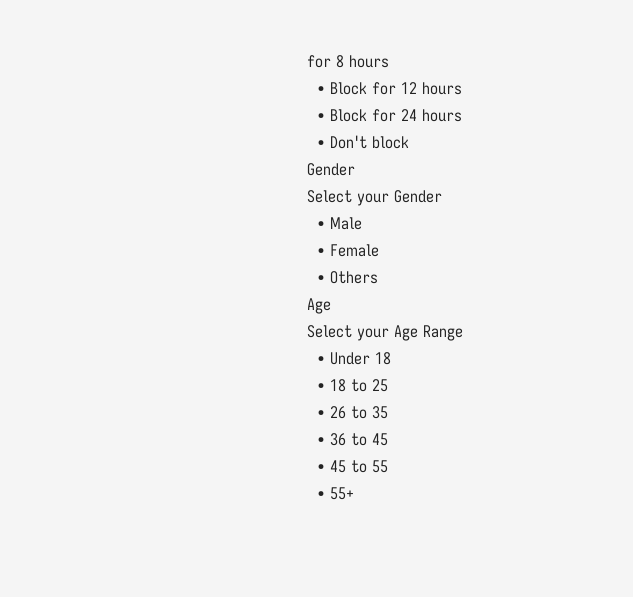for 8 hours
  • Block for 12 hours
  • Block for 24 hours
  • Don't block
Gender
Select your Gender
  • Male
  • Female
  • Others
Age
Select your Age Range
  • Under 18
  • 18 to 25
  • 26 to 35
  • 36 to 45
  • 45 to 55
  • 55+